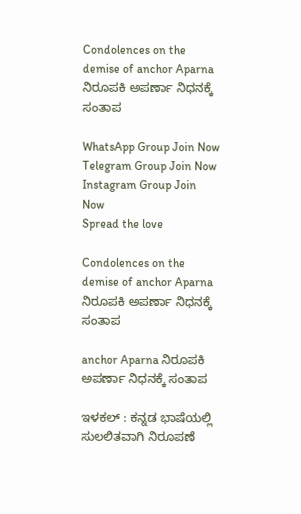Condolences on the demise of anchor Aparna ನಿರೂಪಕಿ ಅಪರ್ಣಾ ನಿಧನಕ್ಕೆ ಸಂತಾಪ

WhatsApp Group Join Now
Telegram Group Join Now
Instagram Group Join Now
Spread the love

Condolences on the demise of anchor Aparna ನಿರೂಪಕಿ ಅಪರ್ಣಾ ನಿಧನಕ್ಕೆ ಸಂತಾಪ

anchor Aparna ನಿರೂಪಕಿ ಅಪರ್ಣಾ ನಿಧನಕ್ಕೆ ಸಂತಾಪ

ಇಳಕಲ್ : ಕನ್ನಡ ಭಾಷೆಯಲ್ಲಿ ಸುಲಲಿತವಾಗಿ ನಿರೂಪಣೆ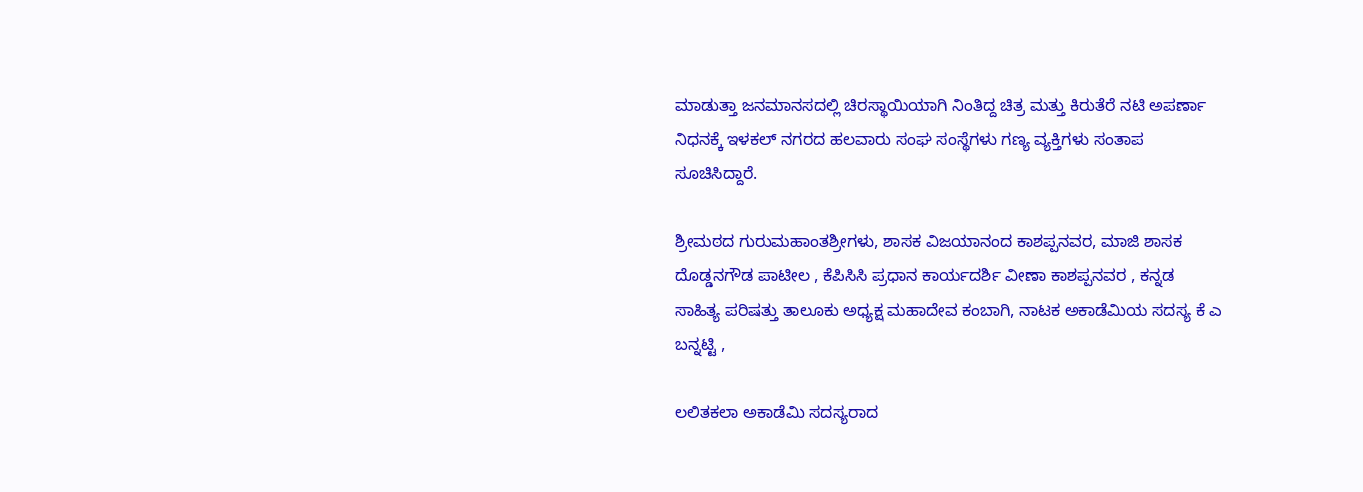ಮಾಡುತ್ತಾ ಜನಮಾನಸದಲ್ಲಿ ಚಿರಸ್ಥಾಯಿಯಾಗಿ ನಿಂತಿದ್ದ ಚಿತ್ರ ಮತ್ತು ಕಿರುತೆರೆ ನಟಿ ಅಪರ್ಣಾ ನಿಧನಕ್ಕೆ ಇಳಕಲ್ ನಗರದ ಹಲವಾರು ಸಂಘ ಸಂಸ್ಥೆಗಳು ಗಣ್ಯ ವ್ಯಕ್ತಿಗಳು ಸಂತಾಪ ಸೂಚಿಸಿದ್ದಾರೆ.

ಶ್ರೀಮಠದ ಗುರುಮಹಾಂತಶ್ರೀಗಳು, ಶಾಸಕ ವಿಜಯಾನಂದ ಕಾಶಪ್ಪನವರ, ಮಾಜಿ ಶಾಸಕ ದೊಡ್ಡನಗೌಡ ಪಾಟೀಲ , ಕೆಪಿಸಿಸಿ ಪ್ರಧಾನ ಕಾರ್ಯದರ್ಶಿ ವೀಣಾ ಕಾಶಪ್ಪನವರ , ಕನ್ನಡ ಸಾಹಿತ್ಯ ಪರಿಷತ್ತು ತಾಲೂಕು ಅಧ್ಯಕ್ಷ ಮಹಾದೇವ ಕಂಬಾಗಿ, ನಾಟಕ ಅಕಾಡೆಮಿಯ ಸದಸ್ಯ ಕೆ ಎ ಬನ್ನಟ್ಟಿ ,

ಲಲಿತಕಲಾ ಅಕಾಡೆಮಿ ಸದಸ್ಯರಾದ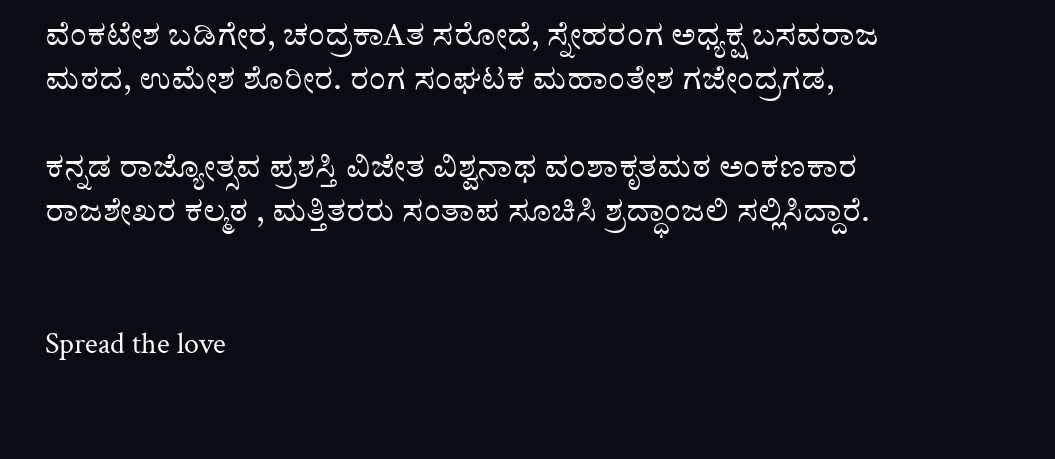ವೆಂಕಟೇಶ ಬಡಿಗೇರ, ಚಂದ್ರಕಾAತ ಸರೋದೆ, ಸ್ನೇಹರಂಗ ಅಧ್ಯಕ್ಷ ಬಸವರಾಜ ಮಠದ, ಉಮೇಶ ಶೊರೀರ. ರಂಗ ಸಂಘಟಕ ಮಹಾಂತೇಶ ಗಜೇಂದ್ರಗಡ,

ಕನ್ನಡ ರಾಜ್ಯೋತ್ಸವ ಪ್ರಶಸ್ತಿ ವಿಜೇತ ವಿಶ್ವನಾಥ ವಂಶಾಕೃತಮಠ ಅಂಕಣಕಾರ ರಾಜಶೇಖರ ಕಲ್ಮಠ , ಮತ್ತಿತರರು ಸಂತಾಪ ಸೂಚಿಸಿ ಶ್ರದ್ಧಾಂಜಲಿ ಸಲ್ಲಿಸಿದ್ದಾರೆ.


Spread the love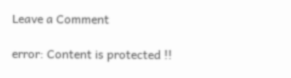Leave a Comment

error: Content is protected !!